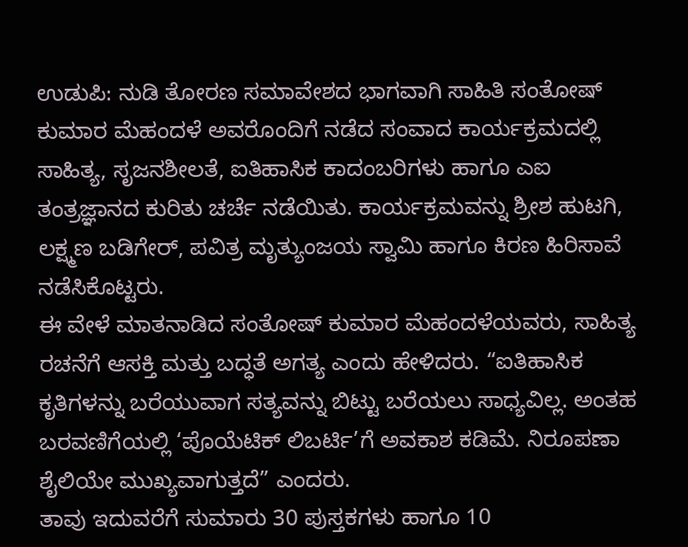ಉಡುಪಿ: ನುಡಿ ತೋರಣ ಸಮಾವೇಶದ ಭಾಗವಾಗಿ ಸಾಹಿತಿ ಸಂತೋಷ್ ಕುಮಾರ ಮೆಹಂದಳೆ ಅವರೊಂದಿಗೆ ನಡೆದ ಸಂವಾದ ಕಾರ್ಯಕ್ರಮದಲ್ಲಿ ಸಾಹಿತ್ಯ, ಸೃಜನಶೀಲತೆ, ಐತಿಹಾಸಿಕ ಕಾದಂಬರಿಗಳು ಹಾಗೂ ಎಐ ತಂತ್ರಜ್ಞಾನದ ಕುರಿತು ಚರ್ಚೆ ನಡೆಯಿತು. ಕಾರ್ಯಕ್ರಮವನ್ನು ಶ್ರೀಶ ಹುಟಗಿ, ಲಕ್ಷ್ಮಣ ಬಡಿಗೇರ್, ಪವಿತ್ರ ಮೃತ್ಯುಂಜಯ ಸ್ವಾಮಿ ಹಾಗೂ ಕಿರಣ ಹಿರಿಸಾವೆ ನಡೆಸಿಕೊಟ್ಟರು.
ಈ ವೇಳೆ ಮಾತನಾಡಿದ ಸಂತೋಷ್ ಕುಮಾರ ಮೆಹಂದಳೆಯವರು, ಸಾಹಿತ್ಯ ರಚನೆಗೆ ಆಸಕ್ತಿ ಮತ್ತು ಬದ್ಧತೆ ಅಗತ್ಯ ಎಂದು ಹೇಳಿದರು. “ಐತಿಹಾಸಿಕ ಕೃತಿಗಳನ್ನು ಬರೆಯುವಾಗ ಸತ್ಯವನ್ನು ಬಿಟ್ಟು ಬರೆಯಲು ಸಾಧ್ಯವಿಲ್ಲ. ಅಂತಹ ಬರವಣಿಗೆಯಲ್ಲಿ ‘ಪೊಯೆಟಿಕ್ ಲಿಬರ್ಟಿ’ಗೆ ಅವಕಾಶ ಕಡಿಮೆ. ನಿರೂಪಣಾ ಶೈಲಿಯೇ ಮುಖ್ಯವಾಗುತ್ತದೆ” ಎಂದರು.
ತಾವು ಇದುವರೆಗೆ ಸುಮಾರು 30 ಪುಸ್ತಕಗಳು ಹಾಗೂ 10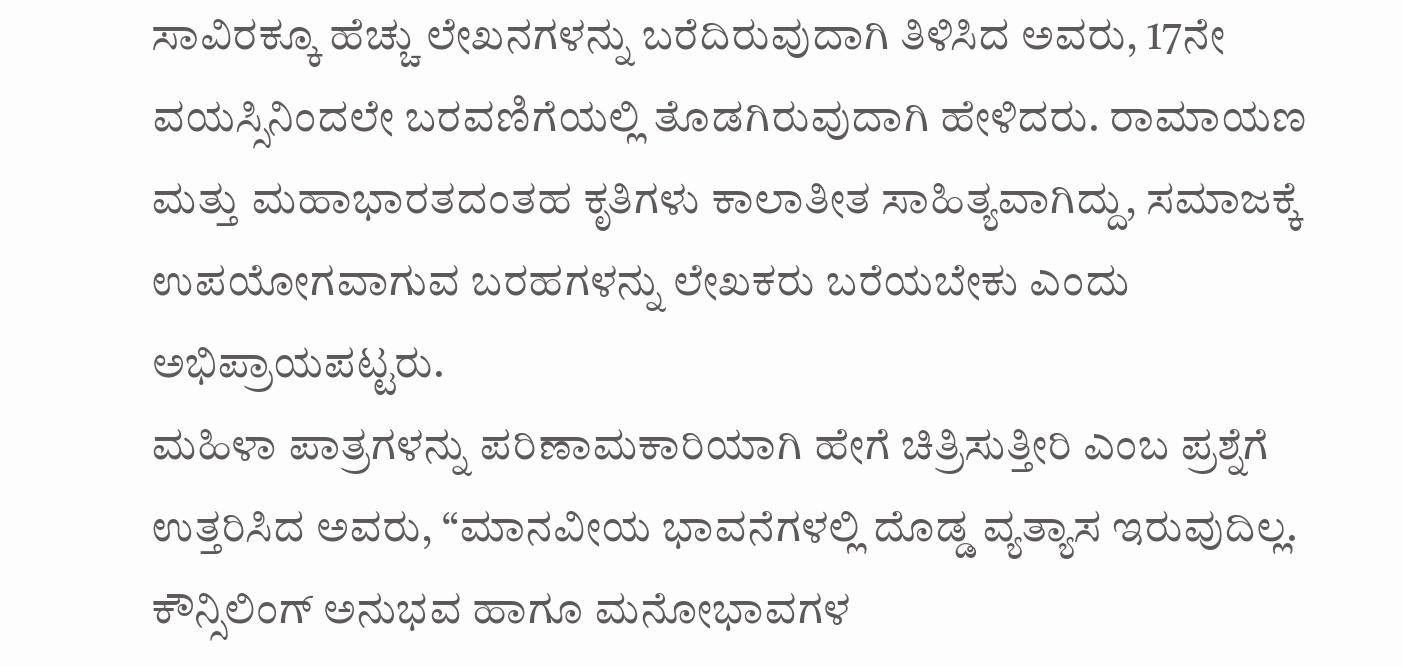ಸಾವಿರಕ್ಕೂ ಹೆಚ್ಚು ಲೇಖನಗಳನ್ನು ಬರೆದಿರುವುದಾಗಿ ತಿಳಿಸಿದ ಅವರು, 17ನೇ ವಯಸ್ಸಿನಿಂದಲೇ ಬರವಣಿಗೆಯಲ್ಲಿ ತೊಡಗಿರುವುದಾಗಿ ಹೇಳಿದರು. ರಾಮಾಯಣ ಮತ್ತು ಮಹಾಭಾರತದಂತಹ ಕೃತಿಗಳು ಕಾಲಾತೀತ ಸಾಹಿತ್ಯವಾಗಿದ್ದು, ಸಮಾಜಕ್ಕೆ ಉಪಯೋಗವಾಗುವ ಬರಹಗಳನ್ನು ಲೇಖಕರು ಬರೆಯಬೇಕು ಎಂದು ಅಭಿಪ್ರಾಯಪಟ್ಟರು.
ಮಹಿಳಾ ಪಾತ್ರಗಳನ್ನು ಪರಿಣಾಮಕಾರಿಯಾಗಿ ಹೇಗೆ ಚಿತ್ರಿಸುತ್ತೀರಿ ಎಂಬ ಪ್ರಶ್ನೆಗೆ ಉತ್ತರಿಸಿದ ಅವರು, “ಮಾನವೀಯ ಭಾವನೆಗಳಲ್ಲಿ ದೊಡ್ಡ ವ್ಯತ್ಯಾಸ ಇರುವುದಿಲ್ಲ. ಕೌನ್ಸಿಲಿಂಗ್ ಅನುಭವ ಹಾಗೂ ಮನೋಭಾವಗಳ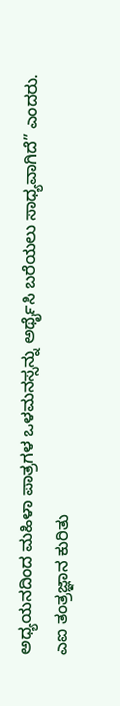ಅಧ್ಯಯನದಿಂದ ಮಹಿಳಾ ಪಾತ್ರಗಳ ಒಳಮನಸ್ಸನ್ನು ಅರ್ಥೈಸಿ ಬರೆಯಲು ಸಾಧ್ಯವಾಗಿದೆ” ಎಂದರು.
ಎಐ ತಂತ್ರಜ್ಞಾನ ಕುರಿತು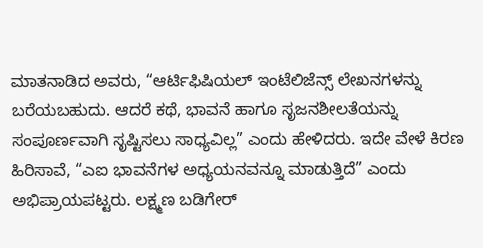ಮಾತನಾಡಿದ ಅವರು, “ಆರ್ಟಿಫಿಷಿಯಲ್ ಇಂಟೆಲಿಜೆನ್ಸ್ ಲೇಖನಗಳನ್ನು ಬರೆಯಬಹುದು. ಆದರೆ ಕಥೆ, ಭಾವನೆ ಹಾಗೂ ಸೃಜನಶೀಲತೆಯನ್ನು ಸಂಪೂರ್ಣವಾಗಿ ಸೃಷ್ಟಿಸಲು ಸಾಧ್ಯವಿಲ್ಲ” ಎಂದು ಹೇಳಿದರು. ಇದೇ ವೇಳೆ ಕಿರಣ ಹಿರಿಸಾವೆ, “ಎಐ ಭಾವನೆಗಳ ಅಧ್ಯಯನವನ್ನೂ ಮಾಡುತ್ತಿದೆ” ಎಂದು ಅಭಿಪ್ರಾಯಪಟ್ಟರು. ಲಕ್ಷ್ಮಣ ಬಡಿಗೇರ್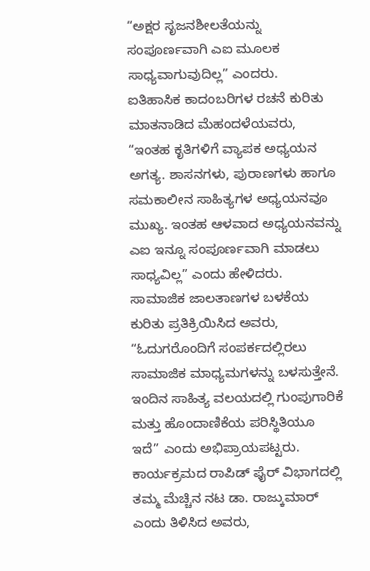“ಅಕ್ಷರ ಸೃಜನಶೀಲತೆಯನ್ನು ಸಂಪೂರ್ಣವಾಗಿ ಎಐ ಮೂಲಕ ಸಾಧ್ಯವಾಗುವುದಿಲ್ಲ” ಎಂದರು.
ಐತಿಹಾಸಿಕ ಕಾದಂಬರಿಗಳ ರಚನೆ ಕುರಿತು ಮಾತನಾಡಿದ ಮೆಹಂದಳೆಯವರು, “ಇಂತಹ ಕೃತಿಗಳಿಗೆ ವ್ಯಾಪಕ ಅಧ್ಯಯನ ಅಗತ್ಯ. ಶಾಸನಗಳು, ಪುರಾಣಗಳು ಹಾಗೂ ಸಮಕಾಲೀನ ಸಾಹಿತ್ಯಗಳ ಅಧ್ಯಯನವೂ ಮುಖ್ಯ. ಇಂತಹ ಆಳವಾದ ಅಧ್ಯಯನವನ್ನು ಎಐ ಇನ್ನೂ ಸಂಪೂರ್ಣವಾಗಿ ಮಾಡಲು ಸಾಧ್ಯವಿಲ್ಲ” ಎಂದು ಹೇಳಿದರು.
ಸಾಮಾಜಿಕ ಜಾಲತಾಣಗಳ ಬಳಕೆಯ ಕುರಿತು ಪ್ರತಿಕ್ರಿಯಿಸಿದ ಅವರು, “ಓದುಗರೊಂದಿಗೆ ಸಂಪರ್ಕದಲ್ಲಿರಲು ಸಾಮಾಜಿಕ ಮಾಧ್ಯಮಗಳನ್ನು ಬಳಸುತ್ತೇನೆ. ಇಂದಿನ ಸಾಹಿತ್ಯ ವಲಯದಲ್ಲಿ ಗುಂಪುಗಾರಿಕೆ ಮತ್ತು ಹೊಂದಾಣಿಕೆಯ ಪರಿಸ್ಥಿತಿಯೂ ಇದೆ” ಎಂದು ಅಭಿಪ್ರಾಯಪಟ್ಟರು.
ಕಾರ್ಯಕ್ರಮದ ರಾಪಿಡ್ ಫೈರ್ ವಿಭಾಗದಲ್ಲಿ ತಮ್ಮ ಮೆಚ್ಚಿನ ನಟ ಡಾ. ರಾಜ್ಕುಮಾರ್ ಎಂದು ತಿಳಿಸಿದ ಅವರು,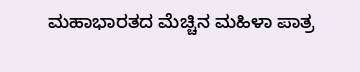ಮಹಾಭಾರತದ ಮೆಚ್ಚಿನ ಮಹಿಳಾ ಪಾತ್ರ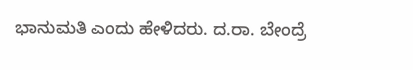ಭಾನುಮತಿ ಎಂದು ಹೇಳಿದರು. ದ.ರಾ. ಬೇಂದ್ರೆ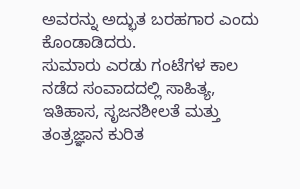ಅವರನ್ನು ಅದ್ಭುತ ಬರಹಗಾರ ಎಂದು ಕೊಂಡಾಡಿದರು.
ಸುಮಾರು ಎರಡು ಗಂಟೆಗಳ ಕಾಲ ನಡೆದ ಸಂವಾದದಲ್ಲಿ ಸಾಹಿತ್ಯ, ಇತಿಹಾಸ, ಸೃಜನಶೀಲತೆ ಮತ್ತು ತಂತ್ರಜ್ಞಾನ ಕುರಿತ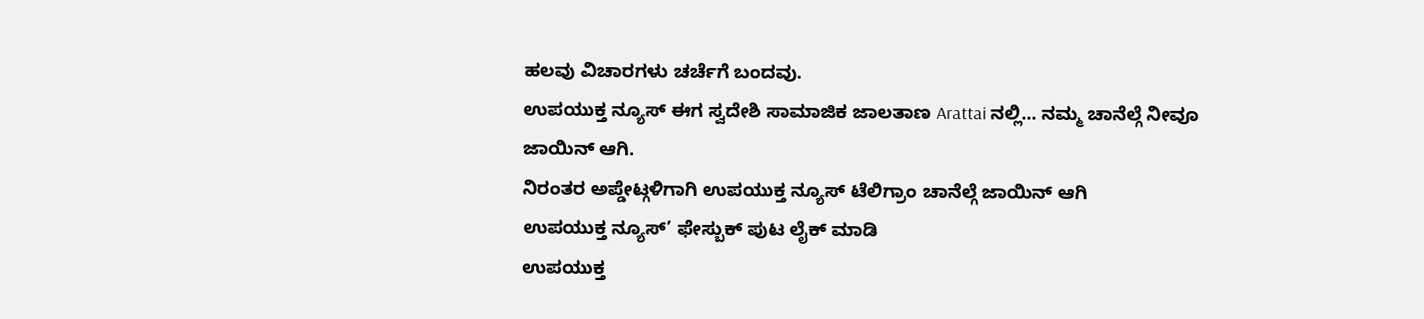ಹಲವು ವಿಚಾರಗಳು ಚರ್ಚೆಗೆ ಬಂದವು.
ಉಪಯುಕ್ತ ನ್ಯೂಸ್ ಈಗ ಸ್ವದೇಶಿ ಸಾಮಾಜಿಕ ಜಾಲತಾಣ Arattai ನಲ್ಲಿ... ನಮ್ಮ ಚಾನೆಲ್ಗೆ ನೀವೂ ಜಾಯಿನ್ ಆಗಿ.
ನಿರಂತರ ಅಪ್ಡೇಟ್ಗಳಿಗಾಗಿ ಉಪಯುಕ್ತ ನ್ಯೂಸ್ ಟೆಲಿಗ್ರಾಂ ಚಾನೆಲ್ಗೆ ಜಾಯಿನ್ ಆಗಿ
ಉಪಯುಕ್ತ ನ್ಯೂಸ್’ ಫೇಸ್ಬುಕ್ ಪುಟ ಲೈಕ್ ಮಾಡಿ
ಉಪಯುಕ್ತ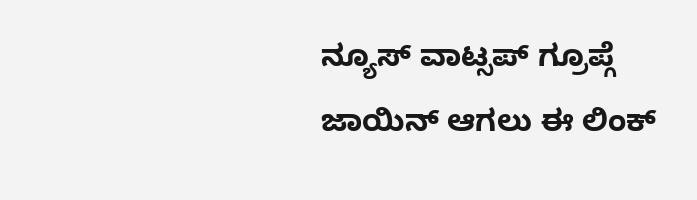ನ್ಯೂಸ್ ವಾಟ್ಸಪ್ ಗ್ರೂಪ್ಗೆ ಜಾಯಿನ್ ಆಗಲು ಈ ಲಿಂಕ್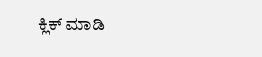ಕ್ಲಿಕ್ ಮಾಡಿ